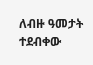ለብዙ ዓመታት ተደብቀው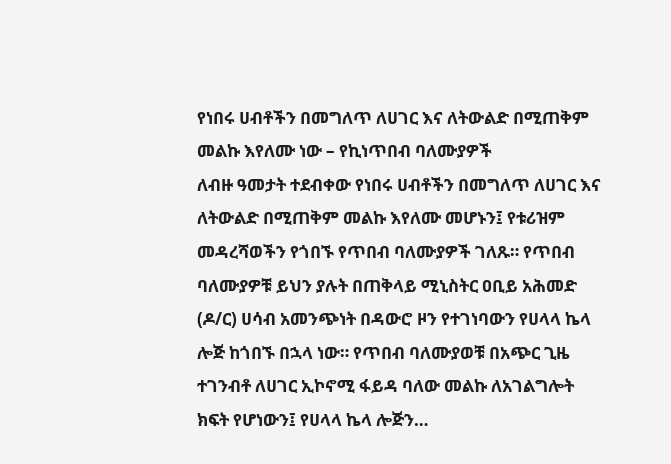የነበሩ ሀብቶችን በመግለጥ ለሀገር እና ለትውልድ በሚጠቅም መልኩ እየለሙ ነው – የኪነጥበብ ባለሙያዎች
ለብዙ ዓመታት ተደብቀው የነበሩ ሀብቶችን በመግለጥ ለሀገር እና ለትውልድ በሚጠቅም መልኩ እየለሙ መሆኑን፤ የቱሪዝም መዳረሻወችን የጎበኙ የጥበብ ባለሙያዎች ገለጹ። የጥበብ ባለሙያዎቹ ይህን ያሉት በጠቅላይ ሚኒስትር ዐቢይ አሕመድ (ዶ/ር) ሀሳብ አመንጭነት በዳውሮ ዞን የተገነባውን የሀላላ ኬላ ሎጅ ከጎበኙ በኋላ ነው። የጥበብ ባለሙያወቹ በአጭር ጊዜ ተገንብቶ ለሀገር ኢኮኖሚ ፋይዳ ባለው መልኩ ለአገልግሎት ክፍት የሆነውን፤ የሀላላ ኬላ ሎጅን…